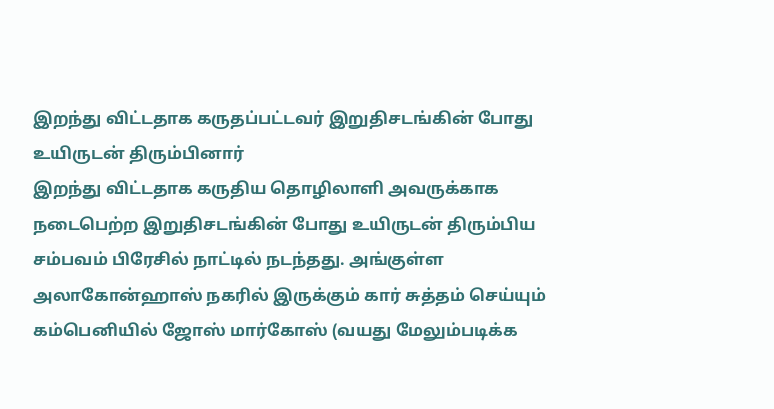இறந்து விட்டதாக கருதப்பட்டவர் இறுதிசடங்கின் போது உயிருடன் திரும்பினார்
இறந்து விட்டதாக கருதிய தொழிலாளி அவருக்காக நடைபெற்ற இறுதிசடங்கின் போது உயிருடன் திரும்பிய சம்பவம் பிரேசில் நாட்டில் நடந்தது. அங்குள்ள அலாகோன்ஹாஸ் நகரில் இருக்கும் கார் சுத்தம் செய்யும் கம்பெனியில் ஜோஸ் மார்கோஸ் (வயது மேலும்படிக்க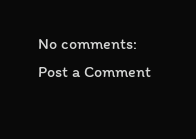No comments:
Post a Comment